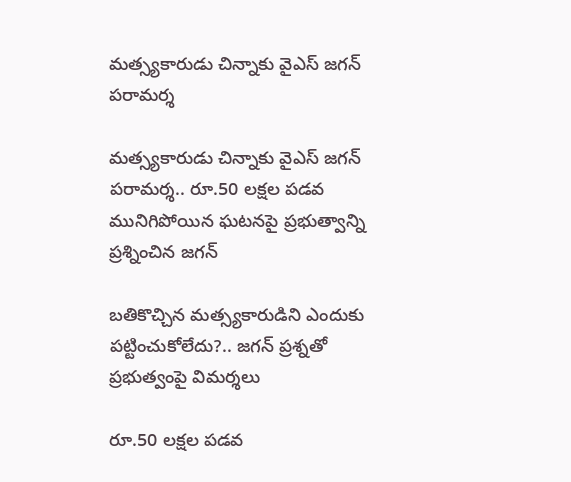మత్స్యకారుడు చిన్నాకు వైఎస్ జగన్ పరామర్శ

మత్స్యకారుడు చిన్నాకు వైఎస్ జగన్ పరామర్శ.. రూ.50 లక్షల పడవ మునిగిపోయిన ఘటనపై ప్రభుత్వాన్ని ప్రశ్నించిన జగన్

బతికొచ్చిన మత్స్యకారుడిని ఎందుకు పట్టించుకోలేదు?.. జగన్ ప్రశ్నతో ప్రభుత్వంపై విమర్శలు

రూ.50 లక్షల పడవ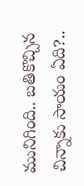మునిగింది.. బతికొచ్చిన చిన్నాకు సాయం ఏది?..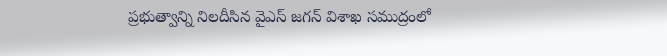ప్రభుత్వాన్ని నిలదీసిన వైఎస్ జగన్ విశాఖ సముద్రంలో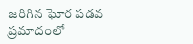జరిగిన ఘోర పడవ ప్రమాదంలో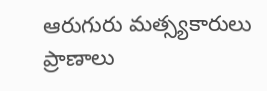ఆరుగురు మత్స్యకారులు ప్రాణాలు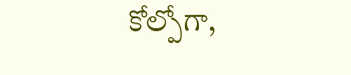కోల్పోగా,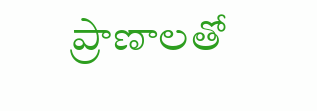ప్రాణాలతో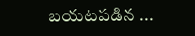బయటపడిన ...